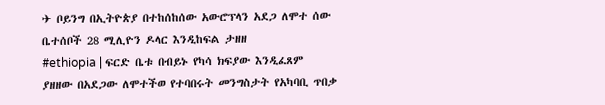✈ ቦይንግ በኢትዮጵያ በተከሰከሰው አውሮፕላን አደጋ ለሞተ ሰው ቤተሰቦች 28 ሚሊዮን ዶላር እንዲከፍል ታዘዘ
#ethiopia | ፍርድ ቤቱ በብይኑ የካሳ ክፍያው እንዲፈጸም ያዘዘው በአደጋው ለሞተችወ የተባበሩት መንግስታት የአካባቢ ጥበቃ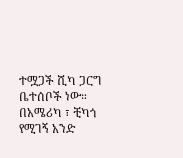ተሟጋች ሺካ ጋርግ ቤተሰቦች ነው።
በአሜሪካ ፣ ቺካጎ የሚገኝ አንድ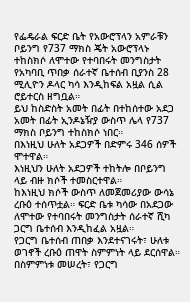የፌዴራል ፍርድ ቤት የአውሮፕላን አምራቹን ቦይንግ የ737 ማክስ ጄት አውሮፕላኑ ተከስክሶ ለሞተው የተባበሩት መንግስታት የአካባቢ ጥበቃ ሰራተኛ ቤተሰብ ቢያንስ 28 ሚሊዮን ዶላር ካሳ እንዲከፍል አዟል ሲል ሮይተርስ ዘግቧል።
ይህ ከስድስት አመት በፊት በተከሰተው አደጋ አመት በፊት ኢንዶኔዥያ ውስጥ ሌላ የ737 ማክስ ቦይንግ ተከስክሶ ነበር።
በእነዚህ ሁለት አደጋዎች በድምሩ 346 ሰዎች ሞተዋል።
እነዚህን ሁለት አደጋዎች ተከትሎ በቦይንግ ላይ ብዙ ክሶች ተመስርተዋል።
ከእነዚህ ክሶች ውስጥ ለመጀመሪያው ውሳኔ ረቡዕ ተሰጥቷል። ፍርድ ቤቱ ካሳው በአደጋው ለሞተው የተባበሩት መንግስታት ሰራተኛ ሺካ ጋርግ ቤተሰብ እንዲከፈል አዟል።
የጋርግ ቤተሰብ ጠበቃ እንደተናገሩት፣ ሁለቱ ወገኖች ረቡዕ ጠዋት ስምምነት ላይ ደርሰዋል። በስምምነቱ መሠረት፣ የጋርግ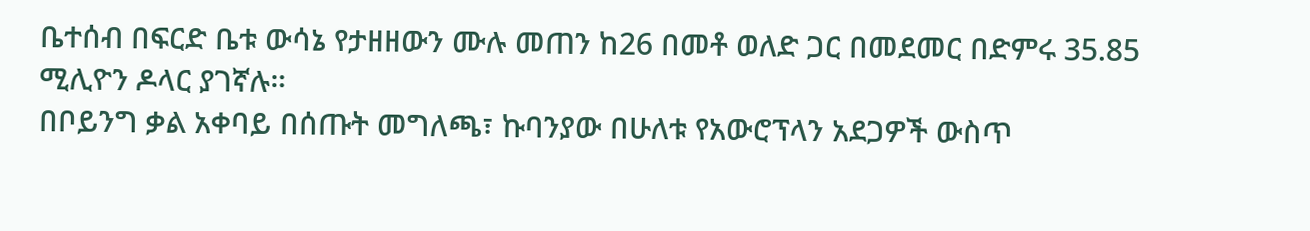ቤተሰብ በፍርድ ቤቱ ውሳኔ የታዘዘውን ሙሉ መጠን ከ26 በመቶ ወለድ ጋር በመደመር በድምሩ 35.85 ሚሊዮን ዶላር ያገኛሉ።
በቦይንግ ቃል አቀባይ በሰጡት መግለጫ፣ ኩባንያው በሁለቱ የአውሮፕላን አደጋዎች ውስጥ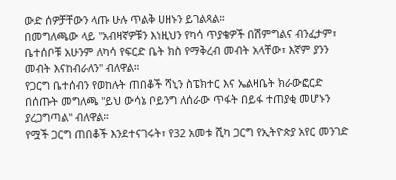ውድ ሰዎቻቸውን ላጡ ሁሉ ጥልቅ ሀዘኑን ይገልጻል።
በመግለጫው ላይ "አብዛኛዎቹን እነዚህን የካሳ ጥያቄዎች በሽምግልና ብንፈታም፣ ቤተሰቦቹ አሁንም ለካሳ የፍርድ ቤት ክስ የማቅረብ መብት አላቸው፣ እኛም ያንን መብት እናከብራለን" ብለዋል።
የጋርግ ቤተሰብን የወከሉት ጠበቆች ሻኒን ስፔክተር እና ኤልዛቤት ክራውፎርድ በሰጡት መግለጫ "ይህ ውሳኔ ቦይንግ ለሰራው ጥፋት በይፋ ተጠያቂ መሆኑን ያረጋግጣል" ብለዋል።
የሟች ጋርግ ጠበቆች እንደተናገሩት፣ የ32 አመቱ ሺካ ጋርግ የኢትዮጵያ አየር መንገድ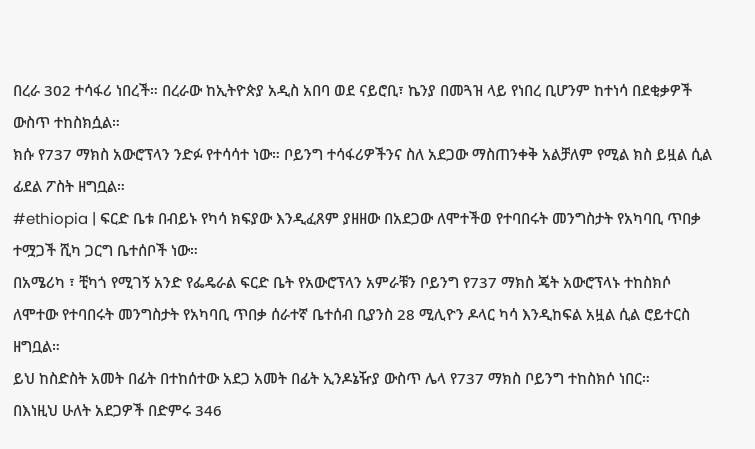በረራ 302 ተሳፋሪ ነበረች። በረራው ከኢትዮጵያ አዲስ አበባ ወደ ናይሮቢ፣ ኬንያ በመጓዝ ላይ የነበረ ቢሆንም ከተነሳ በደቂቃዎች ውስጥ ተከስክሷል።
ክሱ የ737 ማክስ አውሮፕላን ንድፉ የተሳሳተ ነው። ቦይንግ ተሳፋሪዎችንና ስለ አደጋው ማስጠንቀቅ አልቻለም የሚል ክስ ይዟል ሲል ፊደል ፖስት ዘግቧል።
#ethiopia | ፍርድ ቤቱ በብይኑ የካሳ ክፍያው እንዲፈጸም ያዘዘው በአደጋው ለሞተችወ የተባበሩት መንግስታት የአካባቢ ጥበቃ ተሟጋች ሺካ ጋርግ ቤተሰቦች ነው።
በአሜሪካ ፣ ቺካጎ የሚገኝ አንድ የፌዴራል ፍርድ ቤት የአውሮፕላን አምራቹን ቦይንግ የ737 ማክስ ጄት አውሮፕላኑ ተከስክሶ ለሞተው የተባበሩት መንግስታት የአካባቢ ጥበቃ ሰራተኛ ቤተሰብ ቢያንስ 28 ሚሊዮን ዶላር ካሳ እንዲከፍል አዟል ሲል ሮይተርስ ዘግቧል።
ይህ ከስድስት አመት በፊት በተከሰተው አደጋ አመት በፊት ኢንዶኔዥያ ውስጥ ሌላ የ737 ማክስ ቦይንግ ተከስክሶ ነበር።
በእነዚህ ሁለት አደጋዎች በድምሩ 346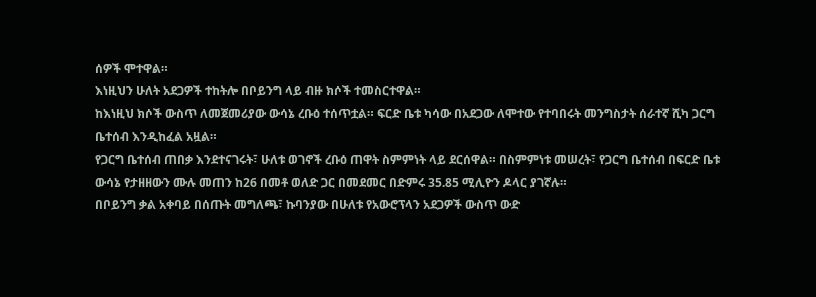ሰዎች ሞተዋል።
እነዚህን ሁለት አደጋዎች ተከትሎ በቦይንግ ላይ ብዙ ክሶች ተመስርተዋል።
ከእነዚህ ክሶች ውስጥ ለመጀመሪያው ውሳኔ ረቡዕ ተሰጥቷል። ፍርድ ቤቱ ካሳው በአደጋው ለሞተው የተባበሩት መንግስታት ሰራተኛ ሺካ ጋርግ ቤተሰብ እንዲከፈል አዟል።
የጋርግ ቤተሰብ ጠበቃ እንደተናገሩት፣ ሁለቱ ወገኖች ረቡዕ ጠዋት ስምምነት ላይ ደርሰዋል። በስምምነቱ መሠረት፣ የጋርግ ቤተሰብ በፍርድ ቤቱ ውሳኔ የታዘዘውን ሙሉ መጠን ከ26 በመቶ ወለድ ጋር በመደመር በድምሩ 35.85 ሚሊዮን ዶላር ያገኛሉ።
በቦይንግ ቃል አቀባይ በሰጡት መግለጫ፣ ኩባንያው በሁለቱ የአውሮፕላን አደጋዎች ውስጥ ውድ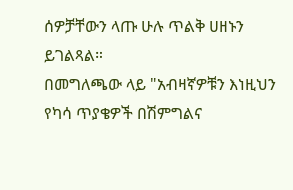ሰዎቻቸውን ላጡ ሁሉ ጥልቅ ሀዘኑን ይገልጻል።
በመግለጫው ላይ "አብዛኛዎቹን እነዚህን የካሳ ጥያቄዎች በሽምግልና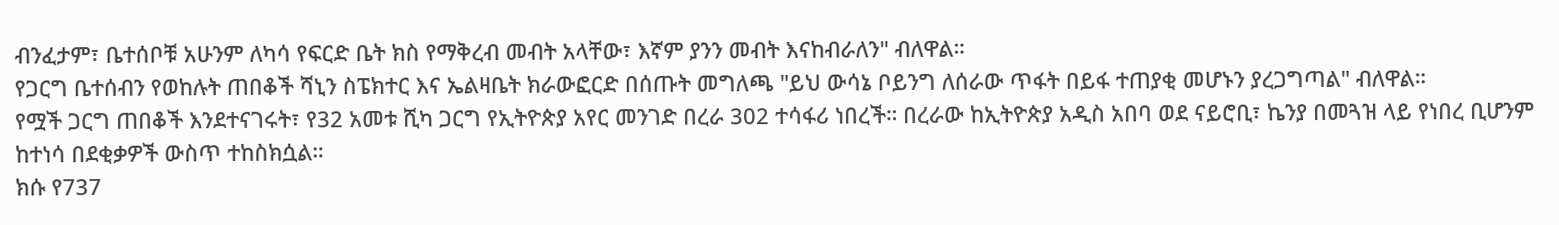ብንፈታም፣ ቤተሰቦቹ አሁንም ለካሳ የፍርድ ቤት ክስ የማቅረብ መብት አላቸው፣ እኛም ያንን መብት እናከብራለን" ብለዋል።
የጋርግ ቤተሰብን የወከሉት ጠበቆች ሻኒን ስፔክተር እና ኤልዛቤት ክራውፎርድ በሰጡት መግለጫ "ይህ ውሳኔ ቦይንግ ለሰራው ጥፋት በይፋ ተጠያቂ መሆኑን ያረጋግጣል" ብለዋል።
የሟች ጋርግ ጠበቆች እንደተናገሩት፣ የ32 አመቱ ሺካ ጋርግ የኢትዮጵያ አየር መንገድ በረራ 302 ተሳፋሪ ነበረች። በረራው ከኢትዮጵያ አዲስ አበባ ወደ ናይሮቢ፣ ኬንያ በመጓዝ ላይ የነበረ ቢሆንም ከተነሳ በደቂቃዎች ውስጥ ተከስክሷል።
ክሱ የ737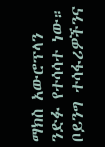ማክስ አውሮፕላን ንድፉ የተሳሳተ ነው። ቦይንግ ተሳፋሪዎችንና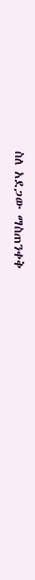ስለ አደጋው ማስጠንቀቅ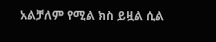አልቻለም የሚል ክስ ይዟል ሲል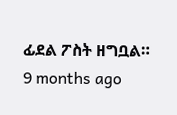ፊደል ፖስት ዘግቧል።
9 months ago